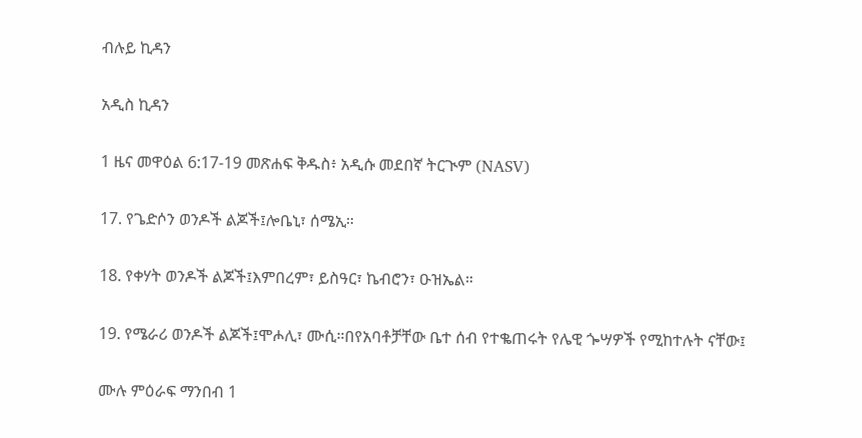ብሉይ ኪዳን

አዲስ ኪዳን

1 ዜና መዋዕል 6:17-19 መጽሐፍ ቅዱስ፥ አዲሱ መደበኛ ትርጒም (NASV)

17. የጌድሶን ወንዶች ልጆች፤ሎቤኒ፣ ሰሜኢ።

18. የቀሃት ወንዶች ልጆች፤እምበረም፣ ይስዓር፣ ኬብሮን፣ ዑዝኤል።

19. የሜራሪ ወንዶች ልጆች፤ሞሖሊ፣ ሙሲ።በየአባቶቻቸው ቤተ ሰብ የተቈጠሩት የሌዊ ጐሣዎች የሚከተሉት ናቸው፤

ሙሉ ምዕራፍ ማንበብ 1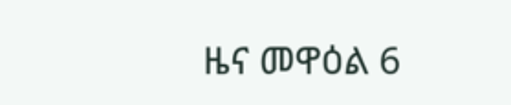ዜና መዋዕል 6